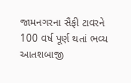જામનગરના સૈફી ટાવરને 100 વર્ષ પૂર્ણ થતાં ભવ્ય આતશબાજી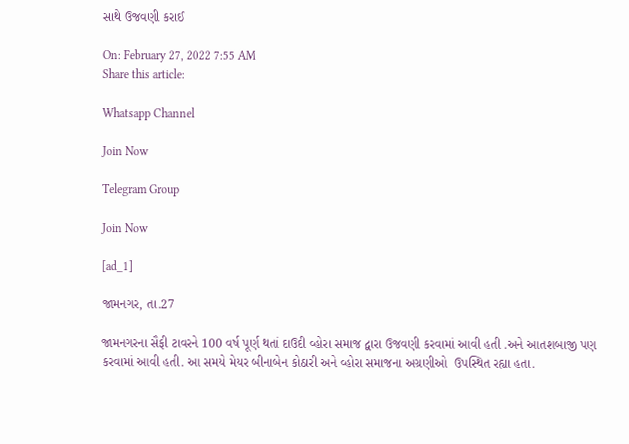સાથે ઉજવણી કરાઈ

On: February 27, 2022 7:55 AM
Share this article:

Whatsapp Channel

Join Now

Telegram Group

Join Now

[ad_1]

જામનગર, તા.27

જામનગરના સૈફી ટાવરને 100 વર્ષ પૂર્ણ થતાં દાઉદી વ્હોરા સમાજ દ્વારા ઉજવણી કરવામાં આવી હતી .અને આતશબાજી પણ કરવામાં આવી હતી. આ સમયે મેયર બીનાબેન કોઠારી અને વ્હોરા સમાજના અગ્રણીઓ  ઉપસ્થિત રહ્યા હતા.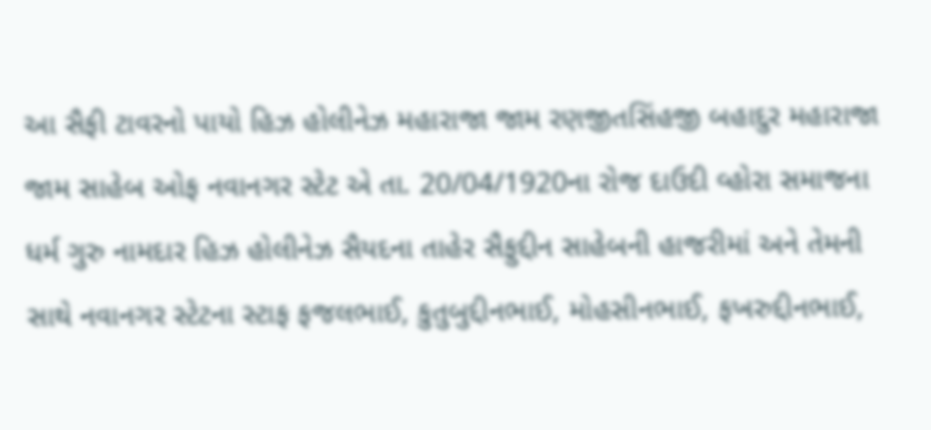આ સૈફી ટાવરનો પાયો હિઝ હોલીનેઝ મહારાજા જામ રણજીતસિંહજી બહાદુર મહારાજા જામ સાહેબ ઓફ નવાનગર સ્ટેટ એ તા. 20/04/1920ના રોજ દાઉદી વ્હોરા સમાજના ધર્મ ગુરુ નામદાર હિઝ હોલીનેઝ સૈયદના તાહેર સૈફુદ્દીન સાહેબની હાજરીમાં અને તેમની સાથે નવાનગર સ્ટેટના સ્ટાફ ફજલભાઈ, કુતુબુદ્દીનભાઈ, મોહસીનભાઈ, ફખરુદ્દીનભાઈ,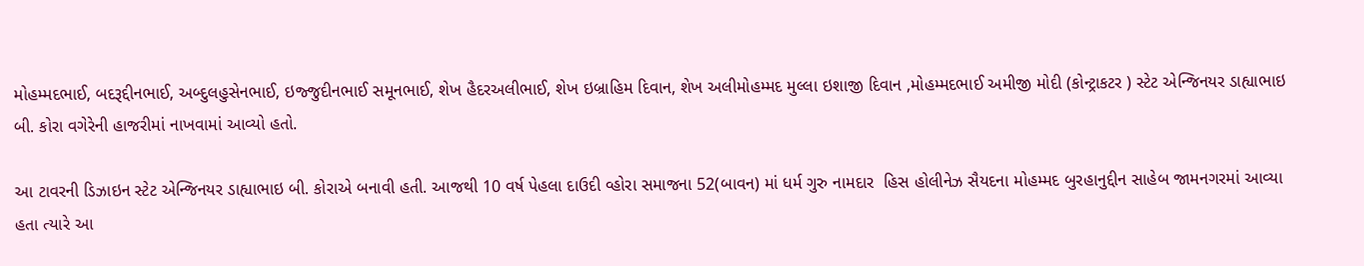મોહમ્મદભાઈ, બદરૂદ્દીનભાઈ, અબ્દુલહુસેનભાઈ, ઇજ્જુદીનભાઈ સમૂનભાઈ, શેખ હૈદરઅલીભાઈ, શેખ ઇબ્રાહિમ દિવાન, શેખ અલીમોહમ્મદ મુલ્લા ઇશાજી દિવાન ,મોહમ્મદભાઈ અમીજી મોદી (કોન્ટ્રાકટર ) સ્ટેટ એન્જિનયર ડાહ્યાભાઇ બી. કોરા વગેરેની હાજરીમાં નાખવામાં આવ્યો હતો.

આ ટાવરની ડિઝાઇન સ્ટેટ એન્જિનયર ડાહ્યાભાઇ બી. કોરાએ બનાવી હતી. આજથી 10 વર્ષ પેહલા દાઉદી વ્હોરા સમાજના 52(બાવન) માં ધર્મ ગુરુ નામદાર  હિસ હોલીનેઝ સૈયદના મોહમ્મદ બુરહાનુદ્દીન સાહેબ જામનગરમાં આવ્યા હતા ત્યારે આ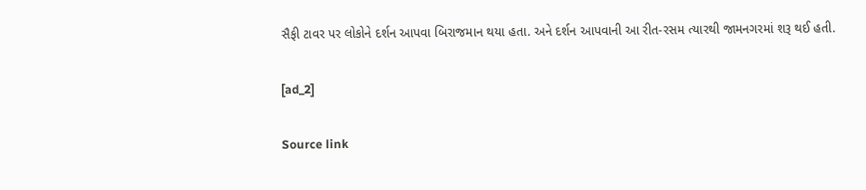સૈફી ટાવર પર લોકોને દર્શન આપવા બિરાજમાન થયા હતા. અને દર્શન આપવાની આ રીત-રસમ ત્યારથી જામનગરમાં શરૂ થઈ હતી.

[ad_2]

Source link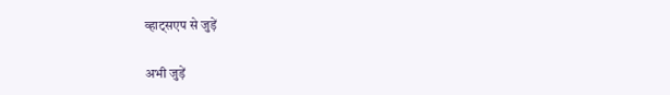व्हाट्सएप से जुड़ें

अभी जुड़ें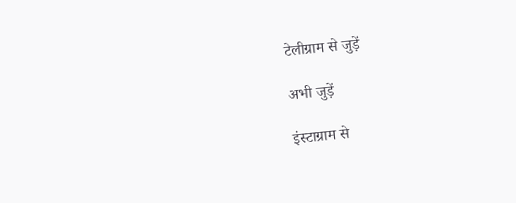टेलीग्राम से जुड़ें

अभी जुड़ें

इंस्टाग्राम से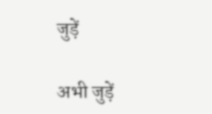जुड़ें

अभी जुड़ें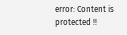error: Content is protected !!